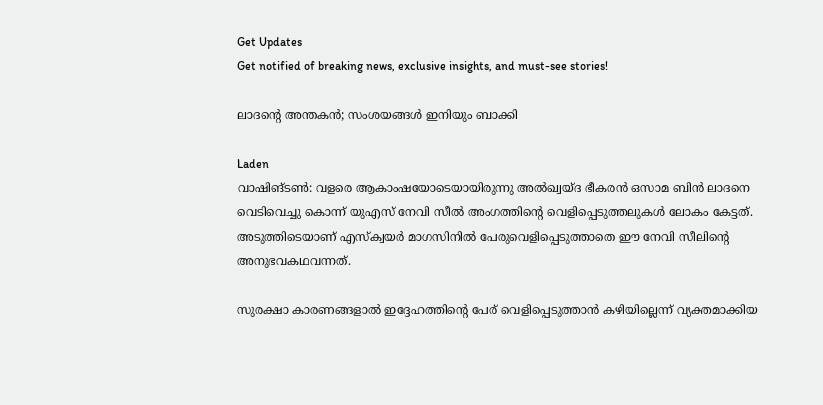Get Updates
Get notified of breaking news, exclusive insights, and must-see stories!

ലാദന്റെ അന്തകന്‍; സംശയങ്ങള്‍ ഇനിയും ബാക്കി

Laden
വാഷിങ്ടണ്‍: വളരെ ആകാംഷയോടെയായിരുന്നു അല്‍ഖ്വയ്ദ ഭീകരന്‍ ഒസാമ ബിന്‍ ലാദനെ വെടിവെച്ചു കൊന്ന് യുഎസ് നേവി സീല്‍ അംഗത്തിന്റെ വെളിപ്പെടുത്തലുകള്‍ ലോകം കേട്ടത്. അടുത്തിടെയാണ് എസ്‌ക്വയര്‍ മാഗസിനില്‍ പേരുവെളിപ്പെടുത്താതെ ഈ നേവി സീലിന്റെ അനുഭവകഥവന്നത്.

സുരക്ഷാ കാരണങ്ങളാല്‍ ഇദ്ദേഹത്തിന്റെ പേര് വെളിപ്പെടുത്താന്‍ കഴിയില്ലെന്ന് വ്യക്തമാക്കിയ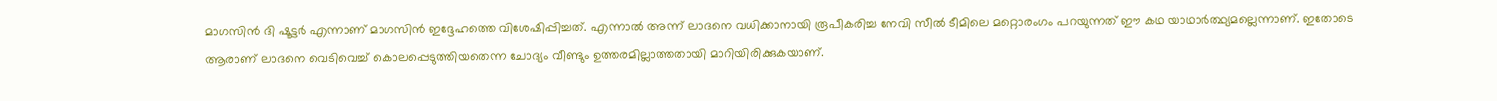മാഗസിന്‍ ദി ഷൂട്ടര്‍ എന്നാണ് മാഗസിന്‍ ഇദ്ദേഹത്തെ വിശേഷിപ്പിച്ചത്. എന്നാല്‍ അന്ന് ലാദനെ വധിക്കാനായി രൂപീകരിച്ച നേവി സീല്‍ ടീമിലെ മറ്റൊരംഗം പറയുന്നത് ഈ കഥ യാഥാര്‍ത്ഥ്യമല്ലെന്നാണ്. ഇതോടെ ആരാണ് ലാദനെ വെടിവെച്ച് കൊലപ്പെടുത്തിയതെന്ന ചോദ്യം വീണ്ടും ഉത്തരമില്ലാത്തതായി മാറിയിരിക്കുകയാണ്.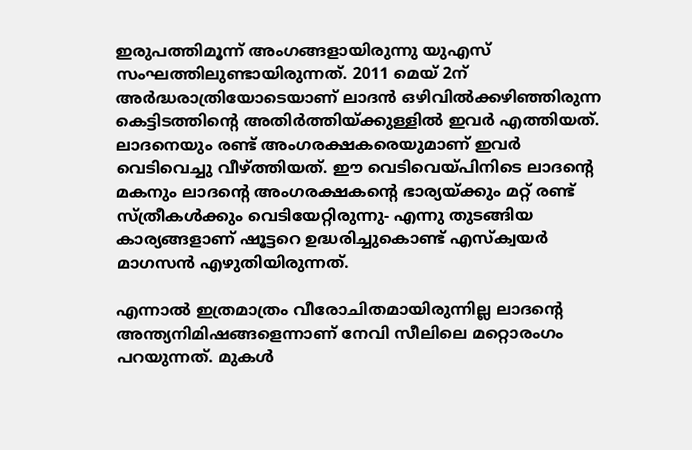ഇരുപത്തിമൂന്ന് അംഗങ്ങളായിരുന്നു യുഎസ് സംഘത്തിലുണ്ടായിരുന്നത്. 2011 മെയ് 2ന് അര്‍ദ്ധരാത്രിയോടെയാണ് ലാദന്‍ ഒഴിവില്‍ക്കഴിഞ്ഞിരുന്ന കെട്ടിടത്തിന്റെ അതിര്‍ത്തിയ്ക്കുള്ളില്‍ ഇവര്‍ എത്തിയത്. ലാദനെയും രണ്ട് അംഗരക്ഷകരെയുമാണ് ഇവര്‍ വെടിവെച്ചു വീഴ്ത്തിയത്. ഈ വെടിവെയ്പിനിടെ ലാദന്റെ മകനും ലാദന്റെ അംഗരക്ഷകന്റെ ഭാര്യയ്ക്കും മറ്റ് രണ്ട് സ്ത്രീകള്‍ക്കും വെടിയേറ്റിരുന്നു- എന്നു തുടങ്ങിയ കാര്യങ്ങളാണ് ഷൂട്ടറെ ഉദ്ധരിച്ചുകൊണ്ട് എസ്‌ക്വയര്‍ മാഗസന്‍ എഴുതിയിരുന്നത്.

എന്നാല്‍ ഇത്രമാത്രം വീരോചിതമായിരുന്നില്ല ലാദന്റെ അന്ത്യനിമിഷങ്ങളെന്നാണ് നേവി സീലിലെ മറ്റൊരംഗം പറയുന്നത്. മുകള്‍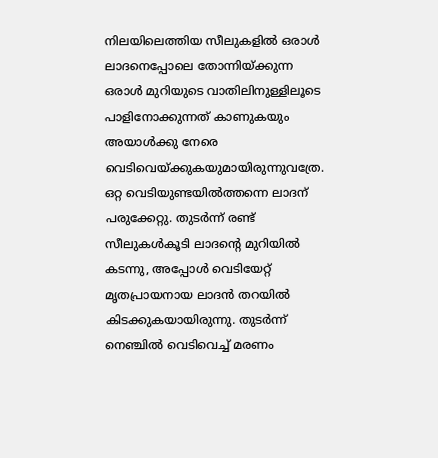നിലയിലെത്തിയ സീലുകളില്‍ ഒരാള്‍ ലാദനെപ്പോലെ തോന്നിയ്ക്കുന്ന ഒരാള്‍ മുറിയുടെ വാതിലിനുള്ളിലൂടെ പാളിനോക്കുന്നത് കാണുകയും അയാള്‍ക്കു നേരെ വെടിവെയ്ക്കുകയുമായിരുന്നുവത്രേ. ഒറ്റ വെടിയുണ്ടയില്‍ത്തന്നെ ലാദന് പരുക്കേറ്റു. തുടര്‍ന്ന് രണ്ട് സീലുകള്‍കൂടി ലാദന്റെ മുറിയില്‍ കടന്നു, അപ്പോള്‍ വെടിയേറ്റ് മൃതപ്രായനായ ലാദന്‍ തറയില്‍ കിടക്കുകയായിരുന്നു. തുടര്‍ന്ന് നെഞ്ചില്‍ വെടിവെച്ച് മരണം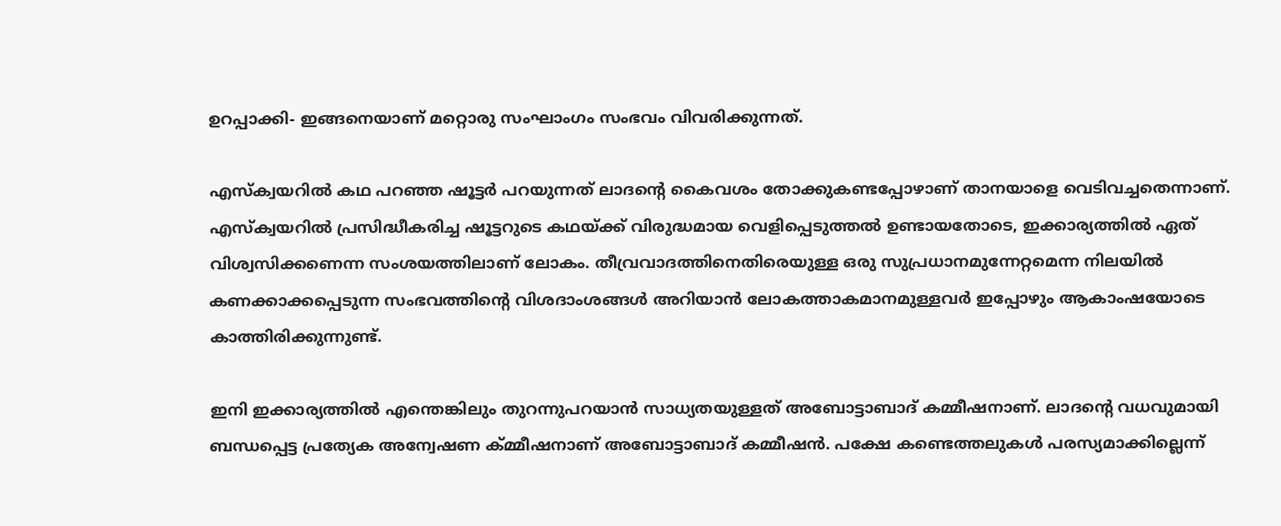ഉറപ്പാക്കി- ഇങ്ങനെയാണ് മറ്റൊരു സംഘാംഗം സംഭവം വിവരിക്കുന്നത്.

എസ്‌ക്വയറില്‍ കഥ പറഞ്ഞ ഷൂട്ടര്‍ പറയുന്നത് ലാദന്റെ കൈവശം തോക്കുകണ്ടപ്പോഴാണ് താനയാളെ വെടിവച്ചതെന്നാണ്. എസ്‌ക്വയറില്‍ പ്രസിദ്ധീകരിച്ച ഷൂട്ടറുടെ കഥയ്ക്ക് വിരുദ്ധമായ വെളിപ്പെടുത്തല്‍ ഉണ്ടായതോടെ, ഇക്കാര്യത്തില്‍ ഏത് വിശ്വസിക്കണെന്ന സംശയത്തിലാണ് ലോകം. തീവ്രവാദത്തിനെതിരെയുള്ള ഒരു സുപ്രധാനമുന്നേറ്റമെന്ന നിലയില്‍ കണക്കാക്കപ്പെടുന്ന സംഭവത്തിന്റെ വിശദാംശങ്ങള്‍ അറിയാന്‍ ലോകത്താകമാനമുള്ളവര്‍ ഇപ്പോഴും ആകാംഷയോടെ കാത്തിരിക്കുന്നുണ്ട്.

ഇനി ഇക്കാര്യത്തില്‍ എന്തെങ്കിലും തുറന്നുപറയാന്‍ സാധ്യതയുള്ളത് അബോട്ടാബാദ് കമ്മീഷനാണ്. ലാദന്റെ വധവുമായി ബന്ധപ്പെട്ട പ്രത്യേക അന്വേഷണ ക്മ്മീഷനാണ് അബോട്ടാബാദ് കമ്മീഷന്‍. പക്ഷേ കണ്ടെത്തലുകള്‍ പരസ്യമാക്കില്ലെന്ന്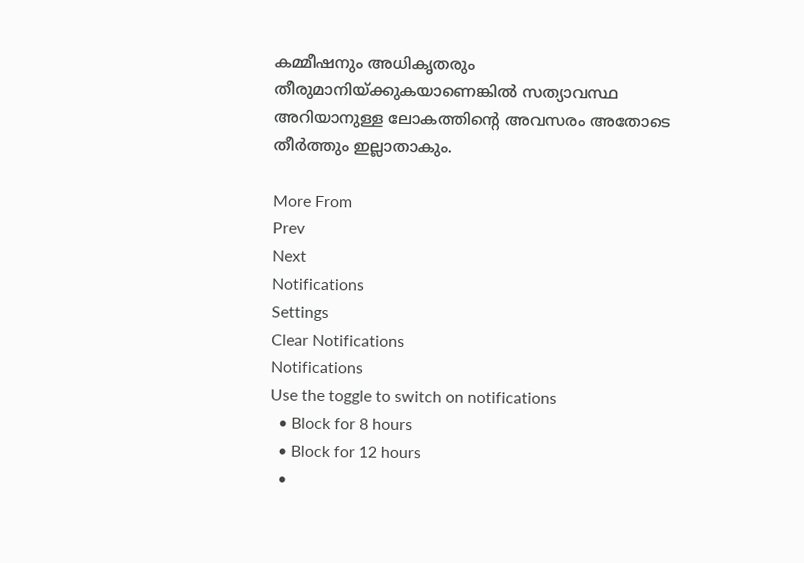കമ്മീഷനും അധികൃതരും തീരുമാനിയ്ക്കുകയാണെങ്കില്‍ സത്യാവസ്ഥ അറിയാനുള്ള ലോകത്തിന്റെ അവസരം അതോടെ തീര്‍ത്തും ഇല്ലാതാകും.

More From
Prev
Next
Notifications
Settings
Clear Notifications
Notifications
Use the toggle to switch on notifications
  • Block for 8 hours
  • Block for 12 hours
  •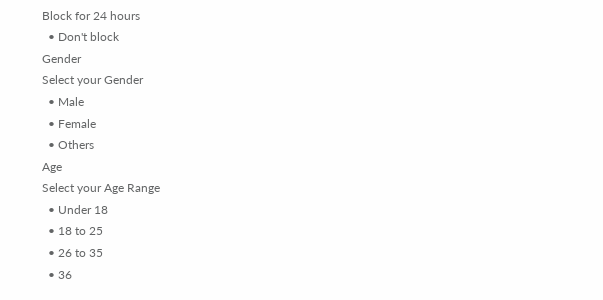Block for 24 hours
  • Don't block
Gender
Select your Gender
  • Male
  • Female
  • Others
Age
Select your Age Range
  • Under 18
  • 18 to 25
  • 26 to 35
  • 36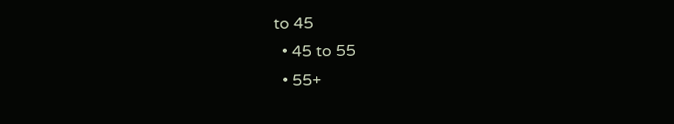to 45
  • 45 to 55
  • 55+